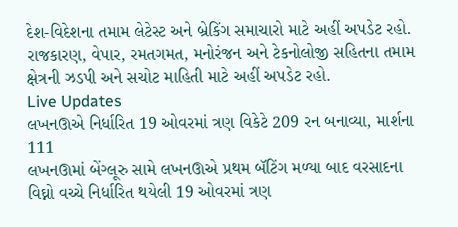દેશ-વિદેશના તમામ લેટેસ્ટ અને બ્રેકિંગ સમાચારો માટે અહીં અપડેટ રહો. રાજકારણ, વેપાર, રમતગમત, મનોરંજન અને ટેકનોલોજી સહિતના તમામ ક્ષેત્રની ઝડપી અને સચોટ માહિતી માટે અહીં અપડેટ રહો.
Live Updates
લખનઊએ નિર્ધારિત 19 ઓવરમાં ત્રણ વિકેટે 209 રન બનાવ્યા, માર્શના 111
લખનઊમાં બેંગ્લૂરુ સામે લખનઊએ પ્રથમ બૅટિંગ મળ્યા બાદ વરસાદના વિઘ્નો વચ્ચે નિર્ધારિત થયેલી 19 ઓવરમાં ત્રણ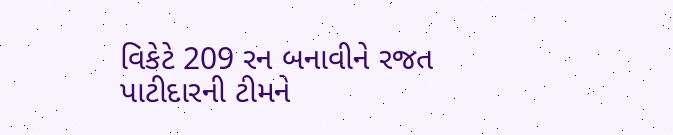વિકેટે 209 રન બનાવીને રજત પાટીદારની ટીમને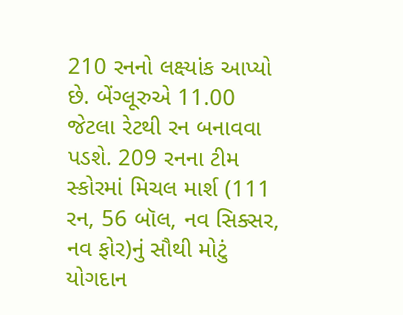210 રનનો લક્ષ્યાંક આપ્યો છે. બેંગ્લૂરુએ 11.00 જેટલા રેટથી રન બનાવવા પડશે. 209 રનના ટીમ સ્કોરમાં મિચલ માર્શ (111 રન, 56 બૉલ, નવ સિક્સર, નવ ફોર)નું સૌથી મોટું યોગદાન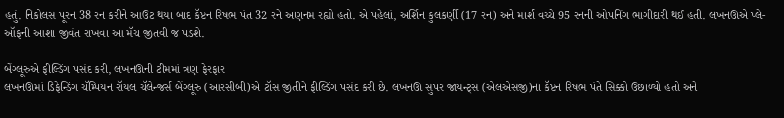હતું. નિકોલસ પૂરન 38 રન કરીને આઉટ થયા બાદ કૅપ્ટન રિષભ પંત 32 રને અણનમ રહ્યો હતો. એ પહેલાં, અર્શિન કુલકર્ણી (17 રન) અને માર્શ વચ્ચે 95 રનની ઓપનિંગ ભાગીદારી થઈ હતી. લખનઊએ પ્લે-ઑફની આશા જીવંત રાખવા આ મૅચ જીતવી જ પડશે.

બેંગ્લૂરુએ ફીલ્ડિંગ પસંદ કરી, લખનઊની ટીમમાં ત્રણ ફેરફાર
લખનઊમાં ડિફેન્ડિંગ ચૅમ્પિયન રૉયલ ચૅલેન્જર્સ બેંગ્લૂરુ (આરસીબી)એ ટૉસ જીતીને ફીલ્ડિંગ પસંદ કરી છે. લખનઊ સુપર જાયન્ટ્સ (એલએસજી)ના કૅપ્ટન રિષભ પંતે સિક્કો ઉછાળ્યો હતો અને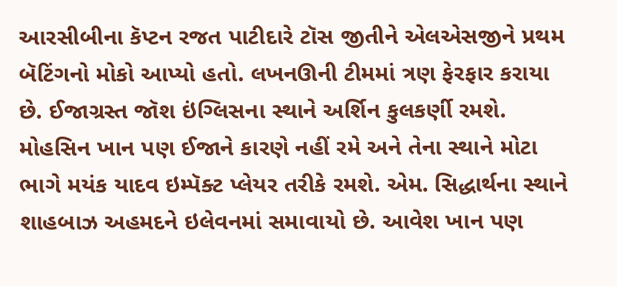આરસીબીના કૅપ્ટન રજત પાટીદારે ટૉસ જીતીને એલએસજીને પ્રથમ બૅટિંગનો મોકો આપ્યો હતો. લખનઊની ટીમમાં ત્રણ ફેરફાર કરાયા છે. ઈજાગ્રસ્ત જૉશ ઇંગ્લિસના સ્થાને અર્શિન કુલકર્ણી રમશે. મોહસિન ખાન પણ ઈજાને કારણે નહીં રમે અને તેના સ્થાને મોટા ભાગે મયંક યાદવ ઇમ્પૅક્ટ પ્લેયર તરીકે રમશે. એમ. સિદ્ધાર્થના સ્થાને શાહબાઝ અહમદને ઇલેવનમાં સમાવાયો છે. આવેશ ખાન પણ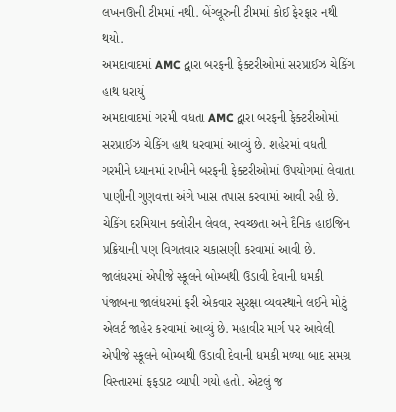લખનઊની ટીમમાં નથી. બેંગ્લૂરુની ટીમમાં કોઈ ફેરફાર નથી થયો.
અમદાવાદમાં AMC દ્વારા બરફની ફેક્ટરીઓમાં સરપ્રાઈઝ ચેકિંગ હાથ ધરાયું
અમદાવાદમાં ગરમી વધતા AMC દ્વારા બરફની ફેક્ટરીઓમાં સરપ્રાઈઝ ચેકિંગ હાથ ધરવામાં આવ્યું છે. શહેરમાં વધતી ગરમીને ધ્યાનમાં રાખીને બરફની ફેક્ટરીઓમાં ઉપયોગમાં લેવાતા પાણીની ગુણવત્તા અંગે ખાસ તપાસ કરવામાં આવી રહી છે. ચેકિંગ દરમિયાન ક્લોરીન લેવલ, સ્વચ્છતા અને દૈનિક હાઇજિન પ્રક્રિયાની પણ વિગતવાર ચકાસણી કરવામાં આવી છે.
જાલંધરમાં એપીજે સ્કૂલને બોમ્બથી ઉડાવી દેવાની ધમકી
પંજાબના જાલંધરમાં ફરી એકવાર સુરક્ષા વ્યવસ્થાને લઈને મોટું એલર્ટ જાહેર કરવામાં આવ્યું છે. મહાવીર માર્ગ પર આવેલી એપીજે સ્કૂલને બોમ્બથી ઉડાવી દેવાની ધમકી મળ્યા બાદ સમગ્ર વિસ્તારમાં ફફડાટ વ્યાપી ગયો હતો. એટલું જ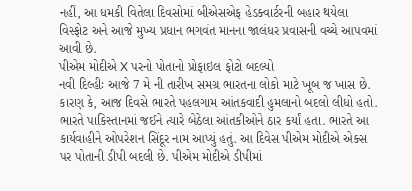નહીં, આ ધમકી વિતેલા દિવસોમાં બીએસએફ હેડક્વાર્ટરની બહાર થયેલા વિસ્ફોટ અને આજે મુખ્ય પ્રધાન ભગવંત માનના જાલંધર પ્રવાસની વચ્ચે આપવમાં આવી છે.
પીએમ મોદીએ X પરનો પોતાનો પ્રોફાઇલ ફોટો બદલ્યો
નવી દિલ્હીઃ આજે 7 મે ની તારીખ સમગ્ર ભારતના લોકો માટે ખૂબ જ ખાસ છે. કારણ કે, આજ દિવસે ભારતે પહલગામ આંતકવાદી હુમલાનો બદલો લીધો હતો. ભારતે પાકિસ્તાનમાં જઈને ત્યારે બેઠેલા આંતકીઓને ઠાર કર્યાં હતા. ભારતે આ કાર્યવાહીને ઓપરેશન સિંદૂર નામ આપ્યું હતું. આ દિવેસ પીએમ મોદીએ એક્સ પર પોતાની ડીપી બદલી છે. પીએમ મોદીએ ડીપીમાં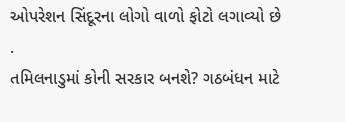ઓપરેશન સિંદૂરના લોગો વાળો ફોટો લગાવ્યો છે
.
તમિલનાડુમાં કોની સરકાર બનશે? ગઠબંધન માટે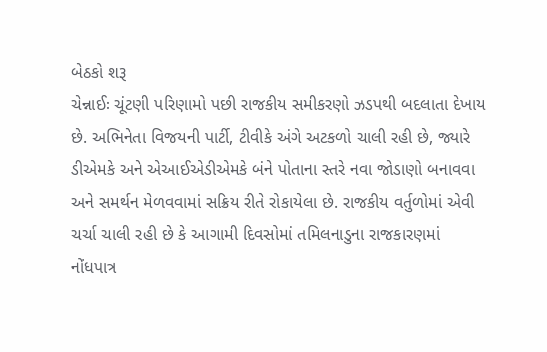બેઠકો શરૂ
ચેન્નાઈઃ ચૂંટણી પરિણામો પછી રાજકીય સમીકરણો ઝડપથી બદલાતા દેખાય છે. અભિનેતા વિજયની પાર્ટી, ટીવીકે અંગે અટકળો ચાલી રહી છે, જ્યારે ડીએમકે અને એઆઈએડીએમકે બંને પોતાના સ્તરે નવા જોડાણો બનાવવા અને સમર્થન મેળવવામાં સક્રિય રીતે રોકાયેલા છે. રાજકીય વર્તુળોમાં એવી ચર્ચા ચાલી રહી છે કે આગામી દિવસોમાં તમિલનાડુના રાજકારણમાં નોંધપાત્ર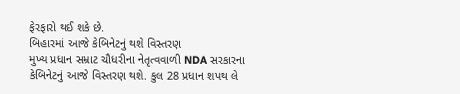ફેરફારો થઈ શકે છે.
બિહારમાં આજે કેબિનેટનું થશે વિસ્તરણ
મુખ્ય પ્રધાન સમ્રાટ ચૌધરીના નેતૃત્વવાળી NDA સરકારના કેબિનેટનું આજે વિસ્તરણ થશે. કુલ 28 પ્રધાન શપથ લે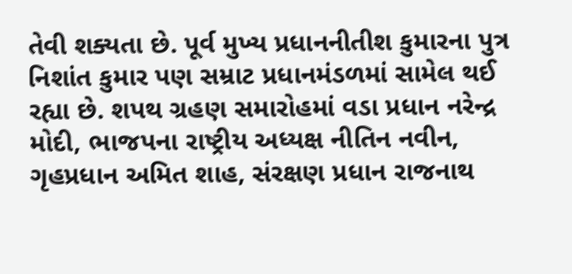તેવી શક્યતા છે. પૂર્વ મુખ્ય પ્રધાનનીતીશ કુમારના પુત્ર નિશાંત કુમાર પણ સમ્રાટ પ્રધાનમંડળમાં સામેલ થઈ રહ્યા છે. શપથ ગ્રહણ સમારોહમાં વડા પ્રધાન નરેન્દ્ર મોદી, ભાજપના રાષ્ટ્રીય અધ્યક્ષ નીતિન નવીન, ગૃહપ્રધાન અમિત શાહ, સંરક્ષણ પ્રધાન રાજનાથ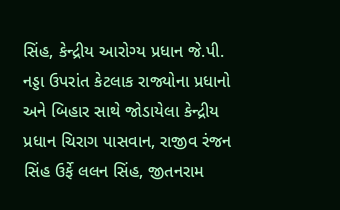સિંહ, કેન્દ્રીય આરોગ્ય પ્રધાન જે.પી. નડ્ડા ઉપરાંત કેટલાક રાજ્યોના પ્રધાનો અને બિહાર સાથે જોડાયેલા કેન્દ્રીય પ્રધાન ચિરાગ પાસવાન, રાજીવ રંજન સિંહ ઉર્ફે લલન સિંહ, જીતનરામ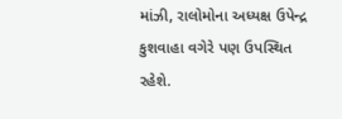માંઝી, રાલોમોના અધ્યક્ષ ઉપેન્દ્ર કુશવાહા વગેરે પણ ઉપસ્થિત રહેશે.